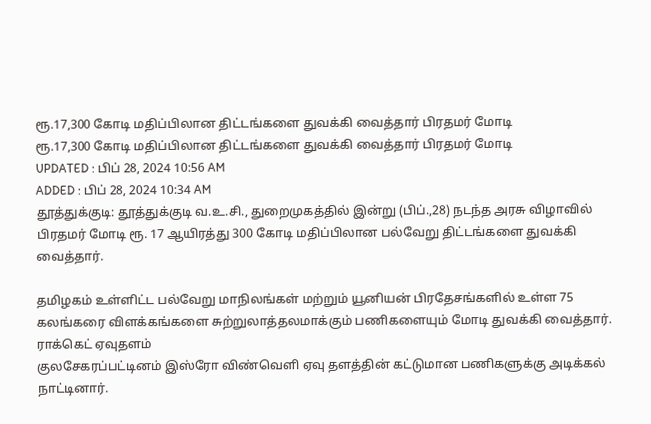ரூ.17,300 கோடி மதிப்பிலான திட்டங்களை துவக்கி வைத்தார் பிரதமர் மோடி
ரூ.17,300 கோடி மதிப்பிலான திட்டங்களை துவக்கி வைத்தார் பிரதமர் மோடி
UPDATED : பிப் 28, 2024 10:56 AM
ADDED : பிப் 28, 2024 10:34 AM
தூத்துக்குடி: தூத்துக்குடி வ.உ.சி., துறைமுகத்தில் இன்று (பிப்.,28) நடந்த அரசு விழாவில் பிரதமர் மோடி ரூ. 17 ஆயிரத்து 300 கோடி மதிப்பிலான பல்வேறு திட்டங்களை துவக்கி வைத்தார்.

தமிழகம் உள்ளிட்ட பல்வேறு மாநிலங்கள் மற்றும் யூனியன் பிரதேசங்களில் உள்ள 75 கலங்கரை விளக்கங்களை சுற்றுலாத்தலமாக்கும் பணிகளையும் மோடி துவக்கி வைத்தார்.
ராக்கெட் ஏவுதளம்
குலசேகரப்பட்டினம் இஸ்ரோ விண்வெளி ஏவு தளத்தின் கட்டுமான பணிகளுக்கு அடிக்கல் நாட்டினார்.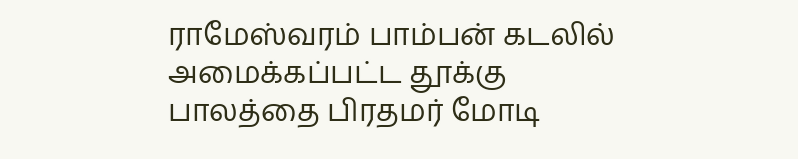ராமேஸ்வரம் பாம்பன் கடலில் அமைக்கப்பட்ட தூக்கு பாலத்தை பிரதமர் மோடி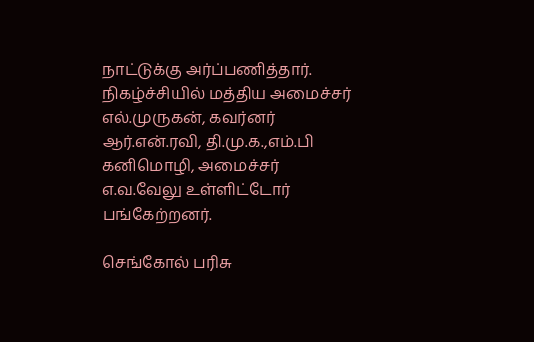நாட்டுக்கு அர்ப்பணித்தார்.
நிகழ்ச்சியில் மத்திய அமைச்சர் எல்.முருகன், கவர்னர் ஆர்.என்.ரவி, தி.மு.க.,எம்.பி கனிமொழி, அமைச்சர் எ.வ.வேலு உள்ளிட்டோர் பங்கேற்றனர்.

செங்கோல் பரிசு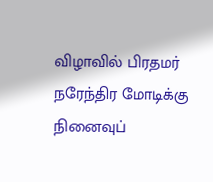விழாவில் பிரதமர் நரேந்திர மோடிக்கு நினைவுப்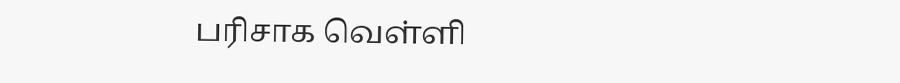பரிசாக வெள்ளி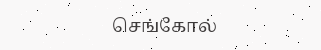செங்கோல்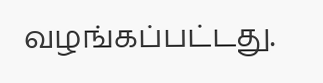வழங்கப்பட்டது.